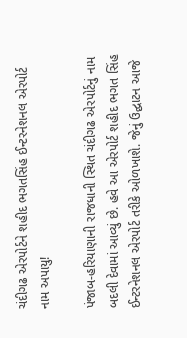ચંદીગઢ એરપોર્ટને શહીદ ભગતસિંહ ઈન્ટરનેશનલ એરપોર્ટ નામ અપાયુ!

પંજાબ-હરિયાણાની રાજધાની સ્થિત ચંદીગઢ એરપોર્ટનું નામ બદલી દેવામાં આવ્યું છે. હવે આ એરપોર્ટ શહીદ ભગત સિંહ ઈન્ટરનેશનલ એરપોર્ટ તરીકે ઓળખાશે. જેનું ઉદ્ઘાટન આજે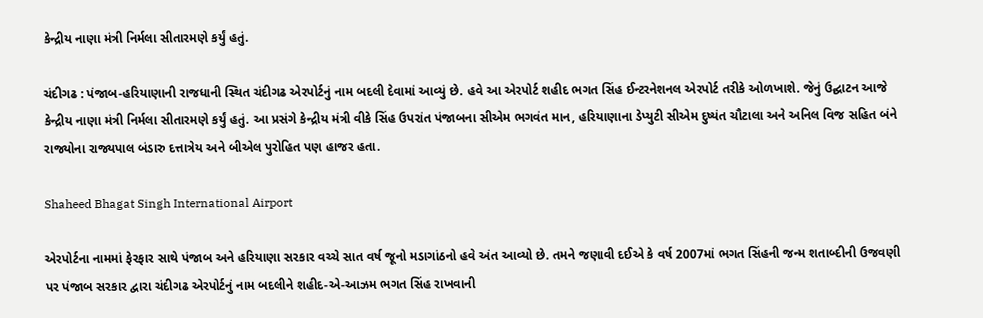કેન્દ્રીય નાણા મંત્રી નિર્મલા સીતારમણે કર્યું હતું.

ચંદીગઢ : પંજાબ-હરિયાણાની રાજધાની સ્થિત ચંદીગઢ એરપોર્ટનું નામ બદલી દેવામાં આવ્યું છે. હવે આ એરપોર્ટ શહીદ ભગત સિંહ ઈન્ટરનેશનલ એરપોર્ટ તરીકે ઓળખાશે. જેનું ઉદ્ઘાટન આજે કેન્દ્રીય નાણા મંત્રી નિર્મલા સીતારમણે કર્યું હતું. આ પ્રસંગે કેન્દ્રીય મંત્રી વીકે સિંહ ઉપરાંત પંજાબના સીએમ ભગવંત માન, હરિયાણાના ડેપ્યુટી સીએમ દુષ્યંત ચૌટાલા અને અનિલ વિજ સહિત બંને રાજ્યોના રાજ્યપાલ બંડારુ દત્તાત્રેય અને બીએલ પુરોહિત પણ હાજર હતા.

Shaheed Bhagat Singh International Airport

એરપોર્ટના નામમાં ફેરફાર સાથે પંજાબ અને હરિયાણા સરકાર વચ્ચે સાત વર્ષ જૂનો મડાગાંઠનો હવે અંત આવ્યો છે. તમને જણાવી દઈએ કે વર્ષ 2007માં ભગત સિંહની જન્મ શતાબ્દીની ઉજવણી પર પંજાબ સરકાર દ્વારા ચંદીગઢ એરપોર્ટનું નામ બદલીને શહીદ-એ-આઝમ ભગત સિંહ રાખવાની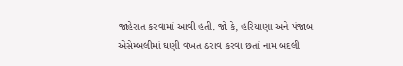જાહેરાત કરવામાં આવી હતી. જો કે, હરિયાણા અને પંજાબ એસેમ્બલીમાં ઘણી વખત ઠરાવ કરવા છતાં નામ બદલી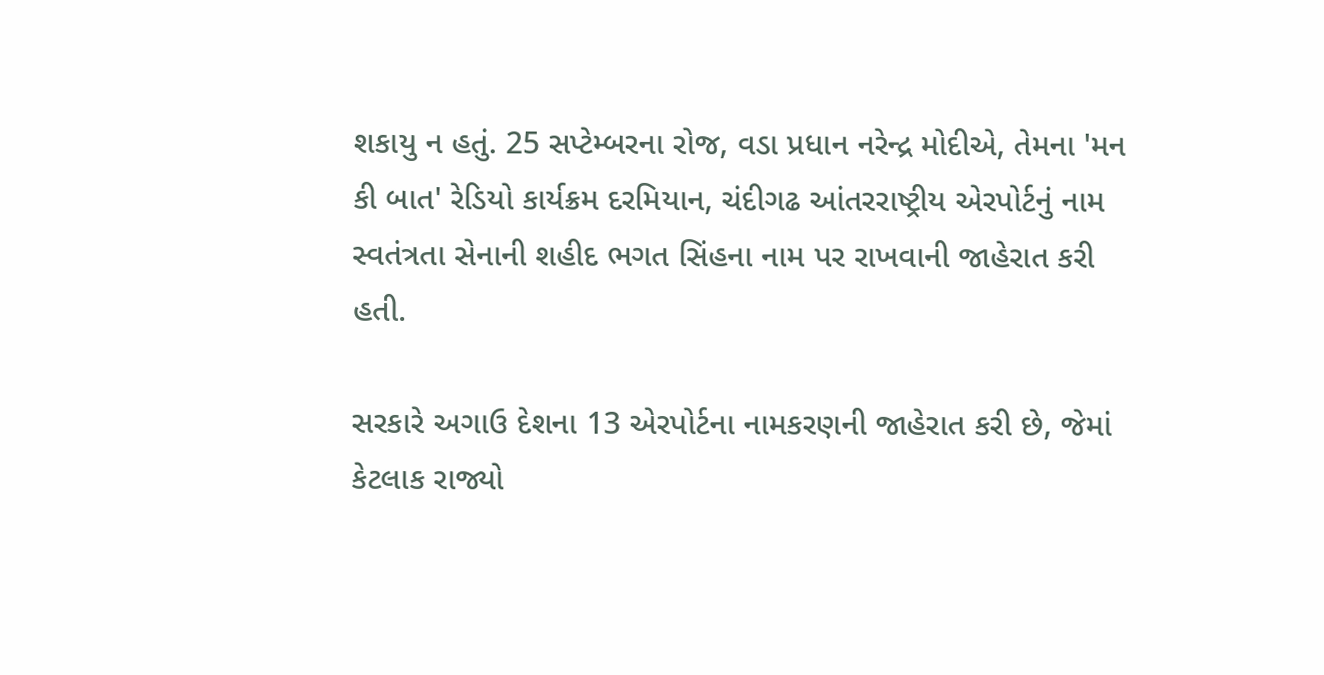શકાયુ ન હતું. 25 સપ્ટેમ્બરના રોજ, વડા પ્રધાન નરેન્દ્ર મોદીએ, તેમના 'મન કી બાત' રેડિયો કાર્યક્રમ દરમિયાન, ચંદીગઢ આંતરરાષ્ટ્રીય એરપોર્ટનું નામ સ્વતંત્રતા સેનાની શહીદ ભગત સિંહના નામ પર રાખવાની જાહેરાત કરી હતી.

સરકારે અગાઉ દેશના 13 એરપોર્ટના નામકરણની જાહેરાત કરી છે, જેમાં કેટલાક રાજ્યો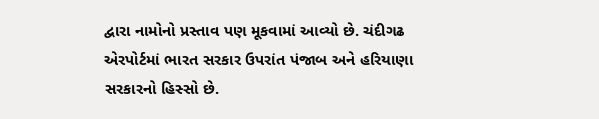દ્વારા નામોનો પ્રસ્તાવ પણ મૂકવામાં આવ્યો છે. ચંદીગઢ એરપોર્ટમાં ભારત સરકાર ઉપરાંત પંજાબ અને હરિયાણા સરકારનો હિસ્સો છે.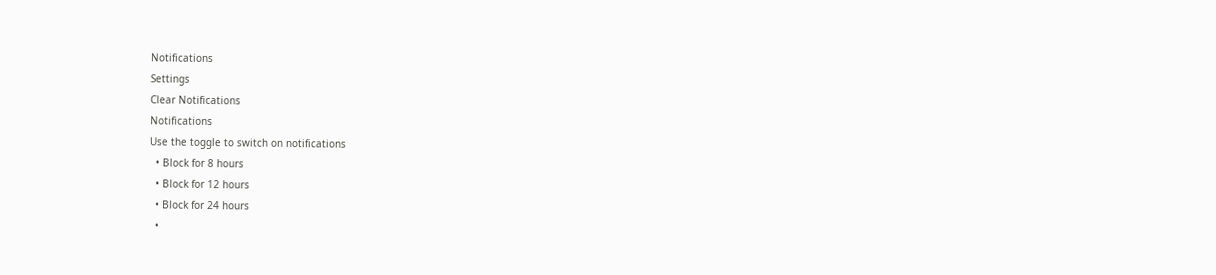Notifications
Settings
Clear Notifications
Notifications
Use the toggle to switch on notifications
  • Block for 8 hours
  • Block for 12 hours
  • Block for 24 hours
  •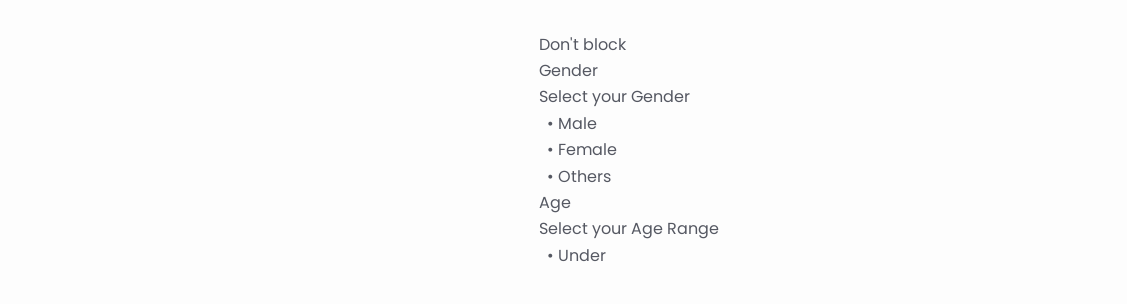Don't block
Gender
Select your Gender
  • Male
  • Female
  • Others
Age
Select your Age Range
  • Under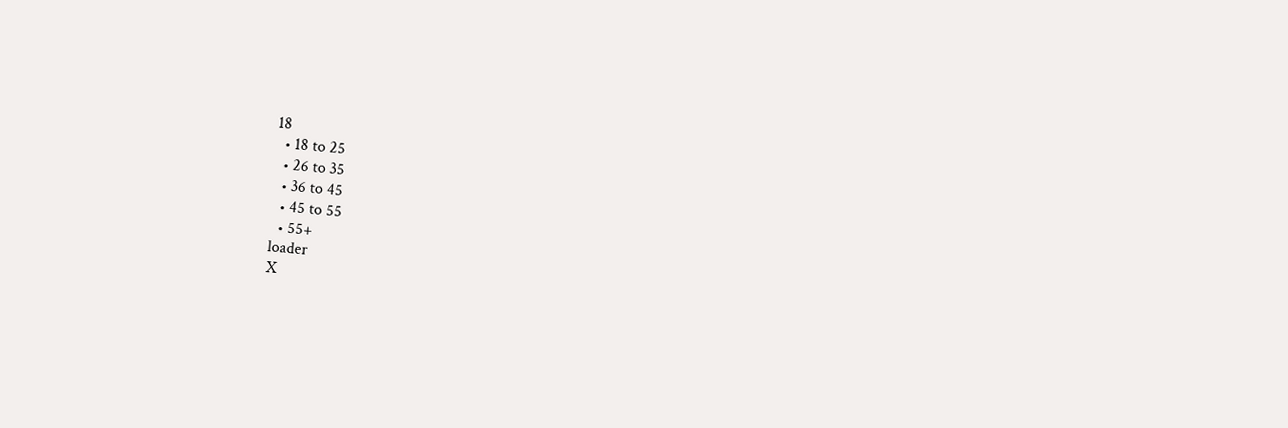18
  • 18 to 25
  • 26 to 35
  • 36 to 45
  • 45 to 55
  • 55+
loader
X